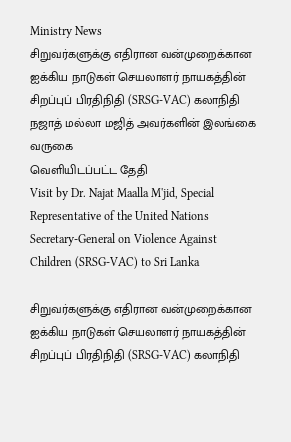Ministry News
சிறுவர்களுக்கு எதிரான வன்முறைக்கான ஐக்கிய நாடுகள் செயலாளர் நாயகத்தின் சிறப்புப் பிரதிநிதி (SRSG-VAC) கலாநிதி நஜாத் மல்லா மஜித் அவர்களின் இலங்கை வருகை
வெளியிடப்பட்ட தேதி
Visit by Dr. Najat Maalla M'jid, Special Representative of the United Nations Secretary-General on Violence Against Children (SRSG-VAC) to Sri Lanka

சிறுவர்களுக்கு எதிரான வன்முறைக்கான ஐக்கிய நாடுகள் செயலாளர் நாயகத்தின் சிறப்புப் பிரதிநிதி (SRSG-VAC) கலாநிதி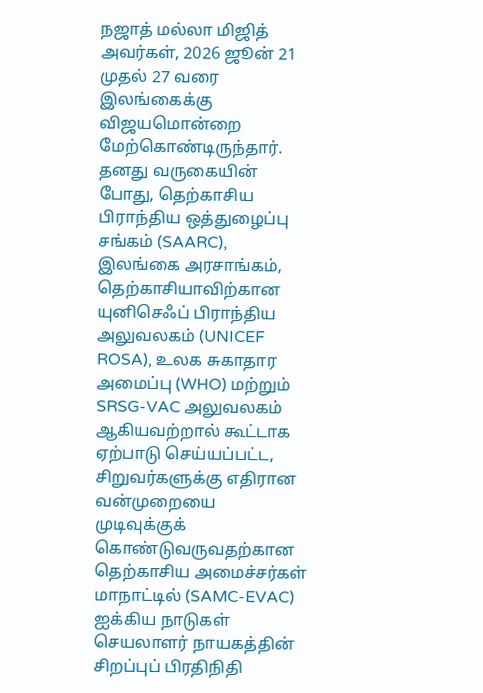நஜாத் மல்லா மிஜித் அவர்கள், 2026 ஜூன் 21 முதல் 27 வரை இலங்கைக்கு விஜயமொன்றை மேற்கொண்டிருந்தார். தனது வருகையின் போது, தெற்காசிய பிராந்திய ஒத்துழைப்பு சங்கம் (SAARC), இலங்கை அரசாங்கம், தெற்காசியாவிற்கான யுனிசெஃப் பிராந்திய அலுவலகம் (UNICEF ROSA), உலக சுகாதார அமைப்பு (WHO) மற்றும் SRSG-VAC அலுவலகம் ஆகியவற்றால் கூட்டாக ஏற்பாடு செய்யப்பட்ட, சிறுவர்களுக்கு எதிரான வன்முறையை முடிவுக்குக் கொண்டுவருவதற்கான தெற்காசிய அமைச்சர்கள் மாநாட்டில் (SAMC-EVAC) ஐக்கிய நாடுகள் செயலாளர் நாயகத்தின் சிறப்புப் பிரதிநிதி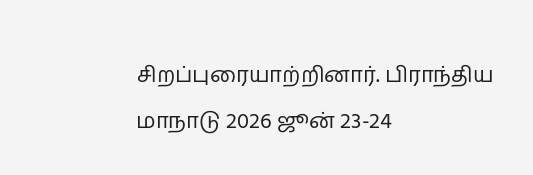சிறப்புரையாற்றினார். பிராந்திய மாநாடு 2026 ஜூன் 23-24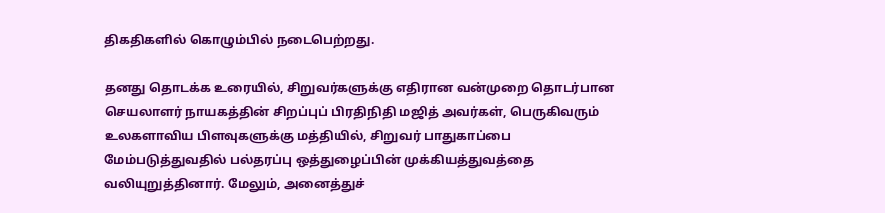திகதிகளில் கொழும்பில் நடைபெற்றது.

தனது தொடக்க உரையில், சிறுவர்களுக்கு எதிரான வன்முறை தொடர்பான செயலாளர் நாயகத்தின் சிறப்புப் பிரதிநிதி மஜித் அவர்கள், பெருகிவரும் உலகளாவிய பிளவுகளுக்கு மத்தியில், சிறுவர் பாதுகாப்பை மேம்படுத்துவதில் பல்தரப்பு ஒத்துழைப்பின் முக்கியத்துவத்தை வலியுறுத்தினார். மேலும், அனைத்துச்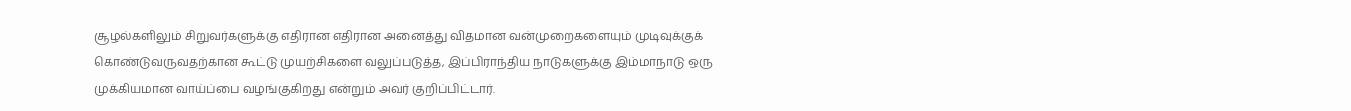சூழல்களிலும் சிறுவர்களுக்கு எதிரான எதிரான அனைத்து விதமான வன்முறைகளையும் முடிவுக்குக் கொண்டுவருவதற்கான கூட்டு முயற்சிகளை வலுப்படுத்த, இப்பிராந்திய நாடுகளுக்கு இம்மாநாடு ஒரு முக்கியமான வாய்ப்பை வழங்குகிறது என்றும் அவர் குறிப்பிட்டார்.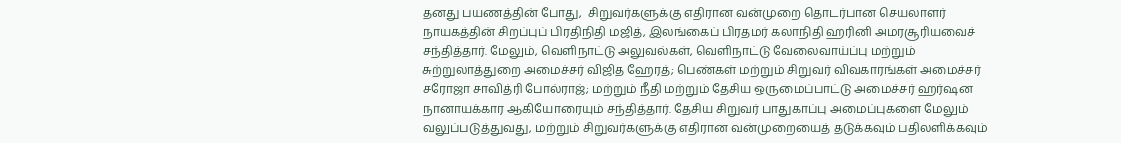தனது பயணத்தின் போது,  சிறுவர்களுக்கு எதிரான வன்முறை தொடர்பான செயலாளர் நாயகத்தின் சிறப்புப் பிரதிநிதி மஜித், இலங்கைப் பிரதமர் கலாநிதி ஹரினி அமரசூரியவைச் சந்தித்தார். மேலும், வெளிநாட்டு அலுவல்கள், வெளிநாட்டு வேலைவாய்ப்பு மற்றும் சுற்றுலாத்துறை அமைச்சர் விஜித ஹேரத்; பெண்கள் மற்றும் சிறுவர் விவகாரங்கள் அமைச்சர் சரோஜா சாவித்ரி போல்ராஜ்; மற்றும் நீதி மற்றும் தேசிய ஒருமைப்பாட்டு அமைச்சர் ஹர்ஷன நானாயக்கார ஆகியோரையும் சந்தித்தார். தேசிய சிறுவர் பாதுகாப்பு அமைப்புகளை மேலும் வலுப்படுத்துவது, மற்றும் சிறுவர்களுக்கு எதிரான வன்முறையைத் தடுக்கவும் பதிலளிக்கவும்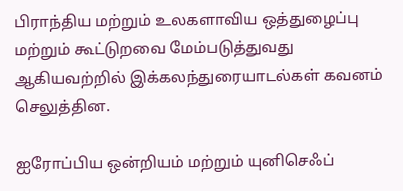பிராந்திய மற்றும் உலகளாவிய ஒத்துழைப்பு மற்றும் கூட்டுறவை மேம்படுத்துவது ஆகியவற்றில் இக்கலந்துரையாடல்கள் கவனம் செலுத்தின.

ஐரோப்பிய ஒன்றியம் மற்றும் யுனிசெஃப்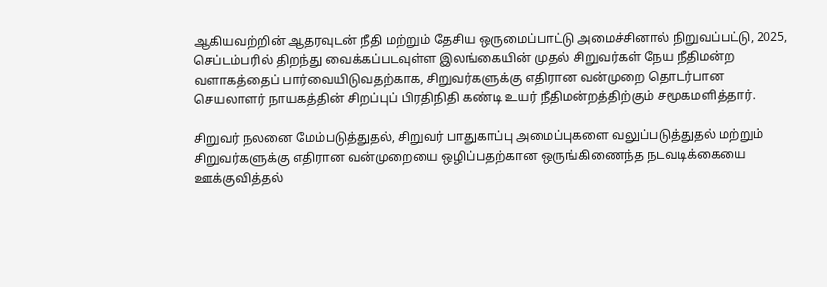ஆகியவற்றின் ஆதரவுடன் நீதி மற்றும் தேசிய ஒருமைப்பாட்டு அமைச்சினால் நிறுவப்பட்டு, 2025, செப்டம்பரில் திறந்து வைக்கப்படவுள்ள இலங்கையின் முதல் சிறுவர்கள் நேய நீதிமன்ற வளாகத்தைப் பார்வையிடுவதற்காக, சிறுவர்களுக்கு எதிரான வன்முறை தொடர்பான செயலாளர் நாயகத்தின் சிறப்புப் பிரதிநிதி கண்டி உயர் நீதிமன்றத்திற்கும் சமூகமளித்தார்.

சிறுவர் நலனை மேம்படுத்துதல், சிறுவர் பாதுகாப்பு அமைப்புகளை வலுப்படுத்துதல் மற்றும் சிறுவர்களுக்கு எதிரான வன்முறையை ஒழிப்பதற்கான ஒருங்கிணைந்த நடவடிக்கையை ஊக்குவித்தல்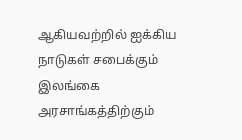ஆகியவற்றில் ஐக்கிய நாடுகள் சபைக்கும் இலங்கை அரசாங்கத்திற்கும்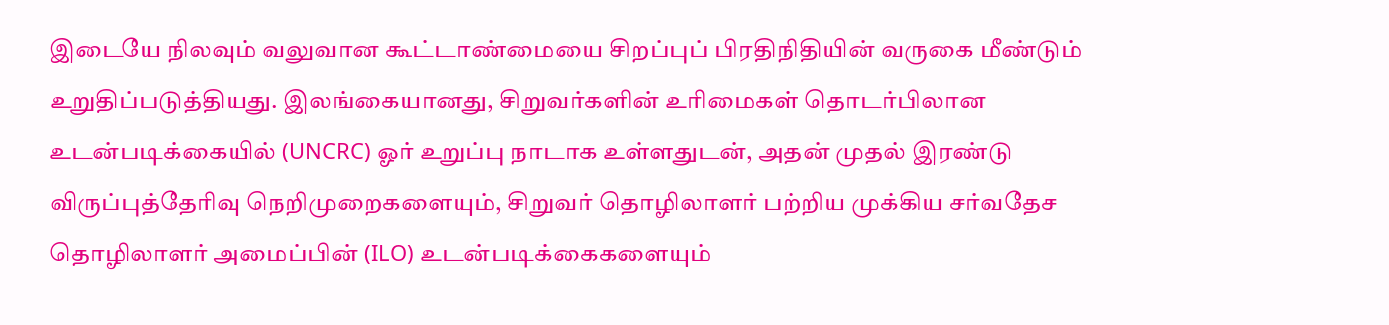இடையே நிலவும் வலுவான கூட்டாண்மையை சிறப்புப் பிரதிநிதியின் வருகை மீண்டும் உறுதிப்படுத்தியது. இலங்கையானது, சிறுவர்களின் உரிமைகள் தொடர்பிலான  உடன்படிக்கையில் (UNCRC) ஓர் உறுப்பு நாடாக உள்ளதுடன், அதன் முதல் இரண்டு விருப்புத்தேரிவு நெறிமுறைகளையும், சிறுவர் தொழிலாளர் பற்றிய முக்கிய சர்வதேச தொழிலாளர் அமைப்பின் (ILO) உடன்படிக்கைகளையும்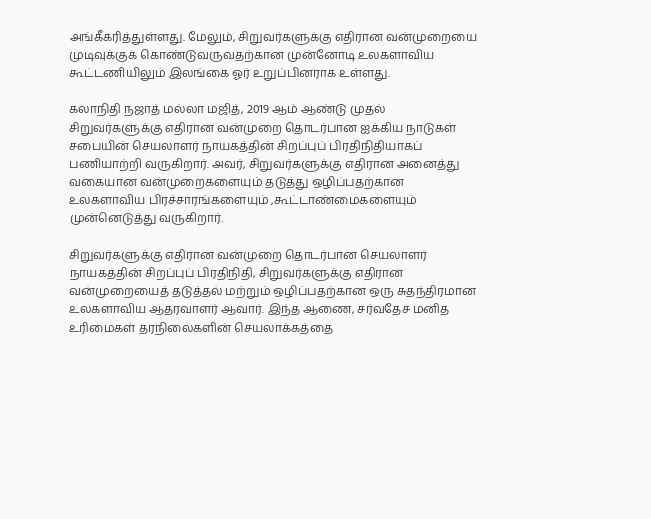அங்கீகரித்துள்ளது. மேலும், சிறுவர்களுக்கு எதிரான வன்முறையை முடிவுக்குக் கொண்டுவருவதற்கான முன்னோடி உலகளாவிய கூட்டணியிலும் இலங்கை ஓர் உறுப்பினராக உள்ளது.

கலாநிதி நஜாத் மல்லா மஜித், 2019 ஆம் ஆண்டு முதல் சிறுவர்களுக்கு எதிரான வன்முறை தொடர்பான ஐக்கிய நாடுகள் சபையின் செயலாளர் நாயகத்தின் சிறப்புப் பிரதிநிதியாகப் பணியாற்றி வருகிறார். அவர், சிறுவர்களுக்கு எதிரான அனைத்து வகையான வன்முறைகளையும் தடுத்து ஒழிப்பதற்கான உலகளாவிய பிரச்சாரங்களையும் ,கூட்டாண்மைகளையும் முன்னெடுத்து வருகிறார்.

சிறுவர்களுக்கு எதிரான வன்முறை தொடர்பான செயலாளர் நாயகத்தின் சிறப்புப் பிரதிநிதி, சிறுவர்களுக்கு எதிரான வன்முறையைத் தடுத்தல் மற்றும் ஒழிப்பதற்கான ஒரு சுதந்திரமான உலகளாவிய ஆதரவாளர் ஆவார். இந்த ஆணை, சர்வதேச மனித உரிமைகள் தரநிலைகளின் செயலாக்கத்தை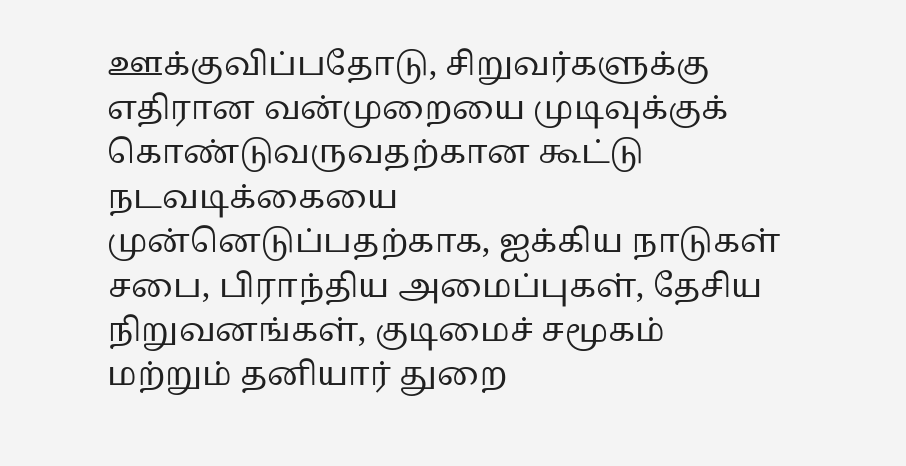ஊக்குவிப்பதோடு, சிறுவர்களுக்கு எதிரான வன்முறையை முடிவுக்குக் கொண்டுவருவதற்கான கூட்டு நடவடிக்கையை முன்னெடுப்பதற்காக, ஐக்கிய நாடுகள் சபை, பிராந்திய அமைப்புகள், தேசிய நிறுவனங்கள், குடிமைச் சமூகம் மற்றும் தனியார் துறை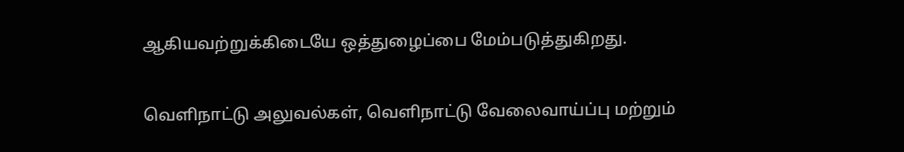ஆகியவற்றுக்கிடையே ஒத்துழைப்பை மேம்படுத்துகிறது.

வெளிநாட்டு அலுவல்கள், வெளிநாட்டு வேலைவாய்ப்பு மற்றும்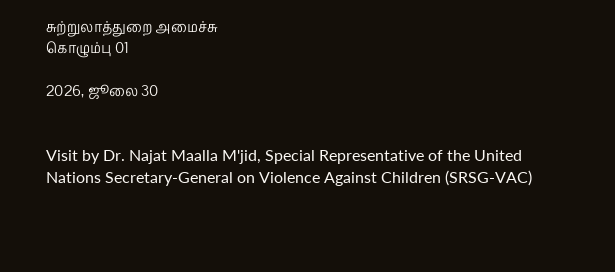சுற்றுலாத்துறை அமைச்சு
கொழும்பு 01

2026, ஜூலை 30


Visit by Dr. Najat Maalla M'jid, Special Representative of the United Nations Secretary-General on Violence Against Children (SRSG-VAC)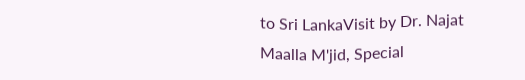to Sri LankaVisit by Dr. Najat Maalla M'jid, Special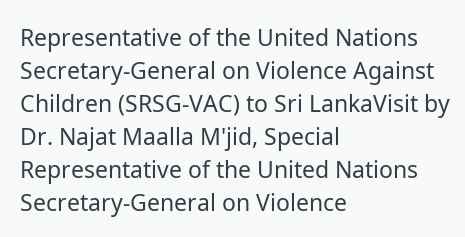Representative of the United Nations Secretary-General on Violence Against Children (SRSG-VAC) to Sri LankaVisit by Dr. Najat Maalla M'jid, Special Representative of the United Nations Secretary-General on Violence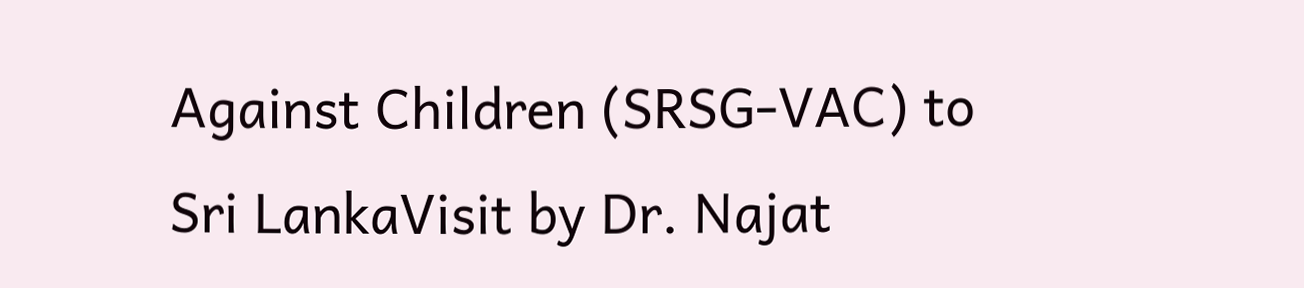Against Children (SRSG-VAC) to Sri LankaVisit by Dr. Najat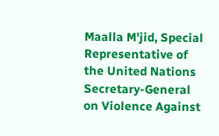Maalla M'jid, Special Representative of the United Nations Secretary-General on Violence Against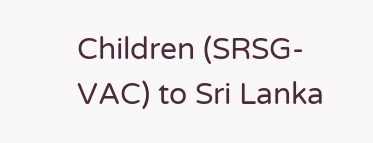Children (SRSG-VAC) to Sri Lanka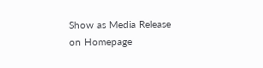Show as Media Release on Homepage